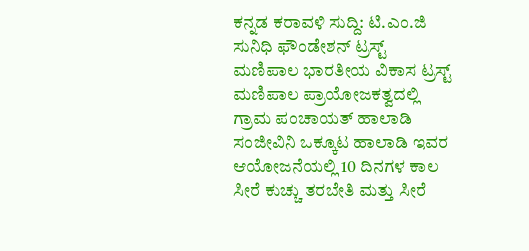ಕನ್ನಡ ಕರಾವಳಿ ಸುದ್ದಿ: ಟಿ.ಎಂ.ಜಿ ಸುನಿಧಿ ಫೌಂಡೇಶನ್ ಟ್ರಸ್ಟ್ ಮಣಿಪಾಲ ಭಾರತೀಯ ವಿಕಾಸ ಟ್ರಸ್ಟ್ ಮಣಿಪಾಲ ಪ್ರಾಯೋಜಕತ್ವದಲ್ಲಿ ಗ್ರಾಮ ಪಂಚಾಯತ್ ಹಾಲಾಡಿ ಸಂಜೀವಿನಿ ಒಕ್ಕೂಟ ಹಾಲಾಡಿ ಇವರ ಆಯೋಜನೆಯಲ್ಲಿ 10 ದಿನಗಳ ಕಾಲ ಸೀರೆ ಕುಚ್ಚು ತರಬೇತಿ ಮತ್ತು ಸೀರೆ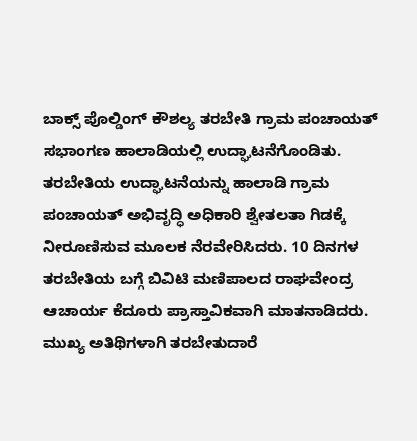ಬಾಕ್ಸ್ ಪೊಲ್ಡಿಂಗ್ ಕೌಶಲ್ಯ ತರಬೇತಿ ಗ್ರಾಮ ಪಂಚಾಯತ್ ಸಭಾಂಗಣ ಹಾಲಾಡಿಯಲ್ಲಿ ಉದ್ಘಾಟನೆಗೊಂಡಿತು.
ತರಬೇತಿಯ ಉದ್ಘಾಟನೆಯನ್ನು ಹಾಲಾಡಿ ಗ್ರಾಮ ಪಂಚಾಯತ್ ಅಭಿವೃದ್ಧಿ ಅಧಿಕಾರಿ ಶ್ವೇತಲತಾ ಗಿಡಕ್ಕೆ ನೀರೂಣಿಸುವ ಮೂಲಕ ನೆರವೇರಿಸಿದರು. 10 ದಿನಗಳ ತರಬೇತಿಯ ಬಗ್ಗೆ ಬಿವಿಟಿ ಮಣಿಪಾಲದ ರಾಘವೇಂದ್ರ ಆಚಾರ್ಯ ಕೆದೂರು ಪ್ರಾಸ್ತಾವಿಕವಾಗಿ ಮಾತನಾಡಿದರು.
ಮುಖ್ಯ ಅತಿಥಿಗಳಾಗಿ ತರಬೇತುದಾರೆ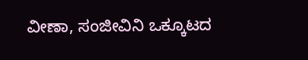ವೀಣಾ, ಸಂಜೀವಿನಿ ಒಕ್ಕೂಟದ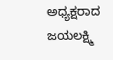ಅಧ್ಯಕ್ಷರಾದ ಜಯಲಕ್ಷ್ಮಿ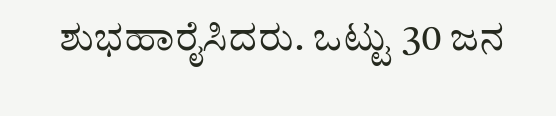ಶುಭಹಾರೈಸಿದರು. ಒಟ್ಟು 30 ಜನ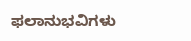ಫಲಾನುಭವಿಗಳು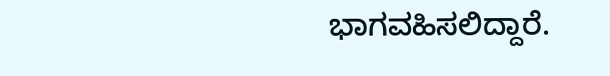ಭಾಗವಹಿಸಲಿದ್ದಾರೆ.